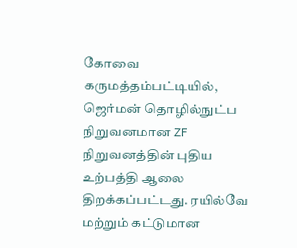கோவை கருமத்தம்பட்டியில், ஜெர்மன் தொழில்நுட்ப நிறுவனமான ZF நிறுவனத்தின் புதிய உற்பத்தி ஆலை திறக்கப்பட்டது. ரயில்வே மற்றும் கட்டுமான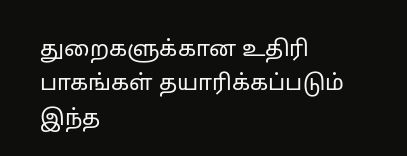துறைகளுக்கான உதிரி பாகங்கள் தயாரிக்கப்படும் இந்த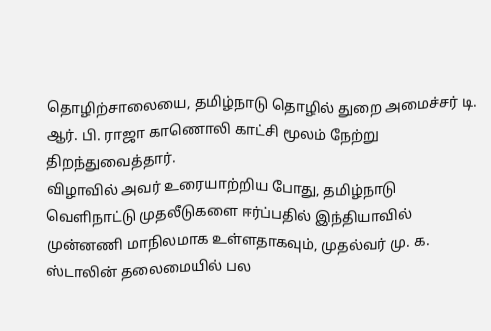தொழிற்சாலையை, தமிழ்நாடு தொழில் துறை அமைச்சர் டி. ஆர். பி. ராஜா காணொலி காட்சி மூலம் நேற்று திறந்துவைத்தார்.
விழாவில் அவர் உரையாற்றிய போது, தமிழ்நாடு வெளிநாட்டு முதலீடுகளை ஈர்ப்பதில் இந்தியாவில் முன்னணி மாநிலமாக உள்ளதாகவும், முதல்வர் மு. க. ஸ்டாலின் தலைமையில் பல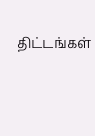திட்டங்கள்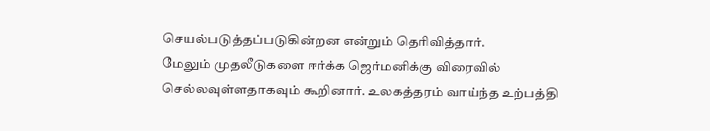செயல்படுத்தப்படுகின்றன என்றும் தெரிவித்தார்.
மேலும் முதலீடுகளை ஈர்க்க ஜெர்மனிக்கு விரைவில் செல்லவுள்ளதாகவும் கூறினார். உலகத்தரம் வாய்ந்த உற்பத்தி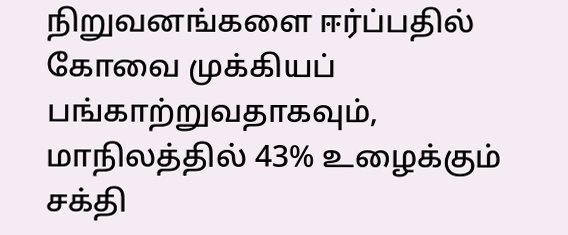நிறுவனங்களை ஈர்ப்பதில் கோவை முக்கியப் பங்காற்றுவதாகவும், மாநிலத்தில் 43% உழைக்கும் சக்தி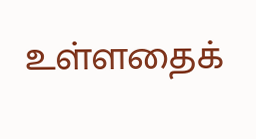உள்ளதைக்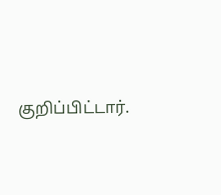குறிப்பிட்டார்.